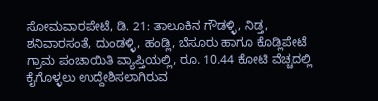ಸೋಮವಾರಪೇಟೆ, ಡಿ. 21: ತಾಲೂಕಿನ ಗೌಡಳ್ಳಿ, ನಿಡ್ತ, ಶನಿವಾರಸಂತೆ, ದುಂಡಳ್ಳಿ, ಹಂಡ್ಲಿ, ಬೆಸೂರು ಹಾಗೂ ಕೊಡ್ಲಿಪೇಟೆ ಗ್ರಾಮ ಪಂಚಾಯಿತಿ ವ್ಯಾಪ್ತಿಯಲ್ಲಿ, ರೂ. 10.44 ಕೋಟಿ ವೆಚ್ಚದಲ್ಲಿ ಕೈಗೊಳ್ಳಲು ಉದ್ದೇಶಿಸಲಾಗಿರುವ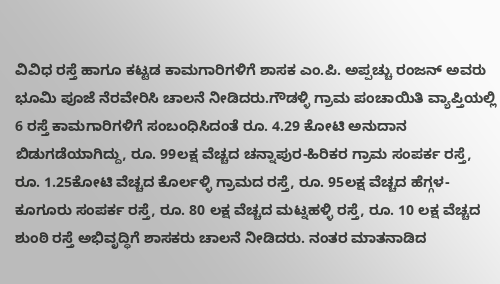ವಿವಿಧ ರಸ್ತೆ ಹಾಗೂ ಕಟ್ಟಡ ಕಾಮಗಾರಿಗಳಿಗೆ ಶಾಸಕ ಎಂ.ಪಿ. ಅಪ್ಪಚ್ಚು ರಂಜನ್ ಅವರು ಭೂಮಿ ಪೂಜೆ ನೆರವೇರಿಸಿ ಚಾಲನೆ ನೀಡಿದರು.ಗೌಡಳ್ಳಿ ಗ್ರಾಮ ಪಂಚಾಯಿತಿ ವ್ಯಾಪ್ತಿಯಲ್ಲಿ 6 ರಸ್ತೆ ಕಾಮಗಾರಿಗಳಿಗೆ ಸಂಬಂಧಿಸಿದಂತೆ ರೂ. 4.29 ಕೋಟಿ ಅನುದಾನ ಬಿಡುಗಡೆಯಾಗಿದ್ದು, ರೂ. 99ಲಕ್ಷ ವೆಚ್ಚದ ಚನ್ನಾಪುರ-ಹಿರಿಕರ ಗ್ರಾಮ ಸಂಪರ್ಕ ರಸ್ತೆ, ರೂ. 1.25ಕೋಟಿ ವೆಚ್ಚದ ಕೊರ್ಲಳ್ಳಿ ಗ್ರಾಮದ ರಸ್ತೆ, ರೂ. 95ಲಕ್ಷ ವೆಚ್ಚದ ಹೆಗ್ಗಳ-ಕೂಗೂರು ಸಂಪರ್ಕ ರಸ್ತೆ, ರೂ. 80 ಲಕ್ಷ ವೆಚ್ಚದ ಮಟ್ನಹಳ್ಳಿ ರಸ್ತೆ, ರೂ. 10 ಲಕ್ಷ ವೆಚ್ಚದ ಶುಂಠಿ ರಸ್ತೆ ಅಭಿವೃದ್ಧಿಗೆ ಶಾಸಕರು ಚಾಲನೆ ನೀಡಿದರು. ನಂತರ ಮಾತನಾಡಿದ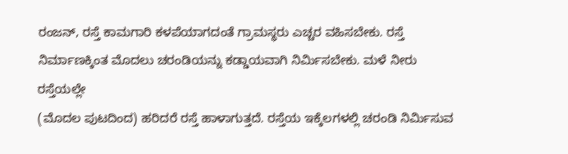ರಂಜನ್, ರಸ್ತೆ ಕಾಮಗಾರಿ ಕಳಪೆಯಾಗದಂತೆ ಗ್ರಾಮಸ್ಥರು ಎಚ್ಚರ ವಹಿಸಬೇಕು. ರಸ್ತೆ ನಿರ್ಮಾಣಕ್ಕಿಂತ ಮೊದಲು ಚರಂಡಿಯನ್ನು ಕಡ್ಡಾಯವಾಗಿ ನಿರ್ಮಿಸಬೇಕು. ಮಳೆ ನೀರು ರಸ್ತೆಯಲ್ಲೇ
(ಮೊದಲ ಪುಟದಿಂದ) ಹರಿದರೆ ರಸ್ತೆ ಹಾಳಾಗುತ್ತದೆ. ರಸ್ತೆಯ ಇಕ್ಕೆಲಗಳಲ್ಲಿ ಚರಂಡಿ ನಿರ್ಮಿಸುವ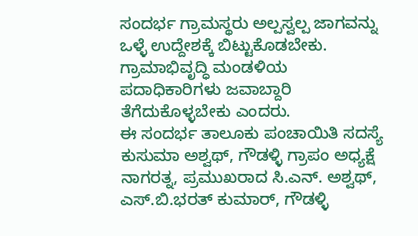ಸಂದರ್ಭ ಗ್ರಾಮಸ್ಥರು ಅಲ್ಪಸ್ವಲ್ಪ ಜಾಗವನ್ನು ಒಳ್ಳೆ ಉದ್ದೇಶಕ್ಕೆ ಬಿಟ್ಟುಕೊಡಬೇಕು. ಗ್ರಾಮಾಭಿವೃದ್ಧಿ ಮಂಡಳಿಯ ಪದಾಧಿಕಾರಿಗಳು ಜವಾಬ್ದಾರಿ ತೆಗೆದುಕೊಳ್ಳಬೇಕು ಎಂದರು.
ಈ ಸಂದರ್ಭ ತಾಲೂಕು ಪಂಚಾಯಿತಿ ಸದಸ್ಯೆ ಕುಸುಮಾ ಅಶ್ವಥ್, ಗೌಡಳ್ಳಿ ಗ್ರಾಪಂ ಅಧ್ಯಕ್ಷೆ ನಾಗರತ್ನ, ಪ್ರಮುಖರಾದ ಸಿ.ಎನ್. ಅಶ್ವಥ್, ಎಸ್.ಬಿ.ಭರತ್ ಕುಮಾರ್, ಗೌಡಳ್ಳಿ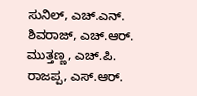ಸುನಿಲ್, ಎಚ್.ಎನ್. ಶಿವರಾಜ್, ಎಚ್.ಆರ್. ಮುತ್ತಣ್ಣ, ಎಚ್.ಪಿ. ರಾಜಪ್ಪ, ಎಸ್.ಆರ್.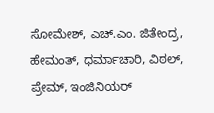ಸೋಮೇಶ್, ಎಚ್.ಎಂ. ಜಿತೇಂದ್ರ, ಹೇಮಂತ್, ಧರ್ಮಾಚಾರಿ, ವಿಠಲ್, ಪ್ರೇಮ್, ಇಂಜಿನಿಯರ್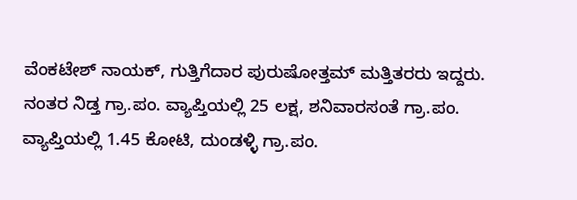ವೆಂಕಟೇಶ್ ನಾಯಕ್, ಗುತ್ತಿಗೆದಾರ ಪುರುಷೋತ್ತಮ್ ಮತ್ತಿತರರು ಇದ್ದರು.
ನಂತರ ನಿಡ್ತ ಗ್ರಾ.ಪಂ. ವ್ಯಾಪ್ತಿಯಲ್ಲಿ 25 ಲಕ್ಷ, ಶನಿವಾರಸಂತೆ ಗ್ರಾ.ಪಂ. ವ್ಯಾಪ್ತಿಯಲ್ಲಿ 1.45 ಕೋಟಿ, ದುಂಡಳ್ಳಿ ಗ್ರಾ.ಪಂ.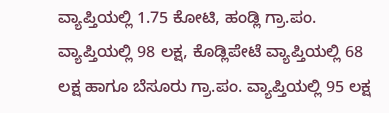ವ್ಯಾಪ್ತಿಯಲ್ಲಿ 1.75 ಕೋಟಿ, ಹಂಡ್ಲಿ ಗ್ರಾ.ಪಂ. ವ್ಯಾಪ್ತಿಯಲ್ಲಿ 98 ಲಕ್ಷ, ಕೊಡ್ಲಿಪೇಟೆ ವ್ಯಾಪ್ತಿಯಲ್ಲಿ 68 ಲಕ್ಷ ಹಾಗೂ ಬೆಸೂರು ಗ್ರಾ.ಪಂ. ವ್ಯಾಪ್ತಿಯಲ್ಲಿ 95 ಲಕ್ಷ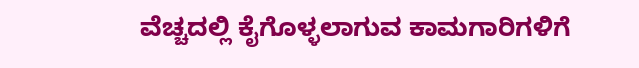ವೆಚ್ಚದಲ್ಲಿ ಕೈಗೊಳ್ಳಲಾಗುವ ಕಾಮಗಾರಿಗಳಿಗೆ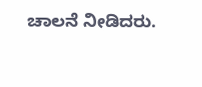ಚಾಲನೆ ನೀಡಿದರು.